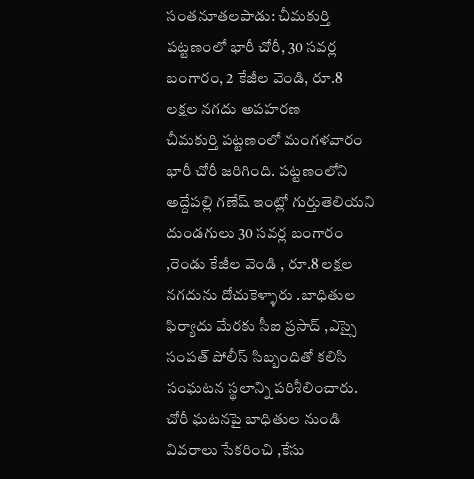సంతనూతలపాడు: చీమకుర్తి పట్టణంలో భారీ చోరీ, 30 సవర్ల బంగారం, 2 కేజీల వెండి, రూ.8 లక్షల నగదు అపహరణ
చీమకుర్తి పట్టణంలో మంగళవారం భారీ చోరీ జరిగింది. పట్టణంలోని అద్దేపల్లి గణేష్ ఇంట్లో గుర్తుతెలియని దుండగులు 30 సవర్ల బంగారం ,రెండు కేజీల వెండి , రూ.8 లక్షల నగదును దోచుకెళ్ళారు .బాధితుల ఫిర్యాదు మేరకు సీఐ ప్రసాద్ ,ఎస్సై సంపత్ పోలీస్ సిబ్బందితో కలిసి సంఘటన స్థలాన్ని పరిశీలించారు. చోరీ ఘటనపై బాధితుల నుండి వివరాలు సేకరించి ,కేసు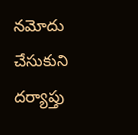నమోదు చేసుకుని దర్యాప్తు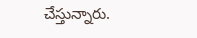చేస్తున్నారు.